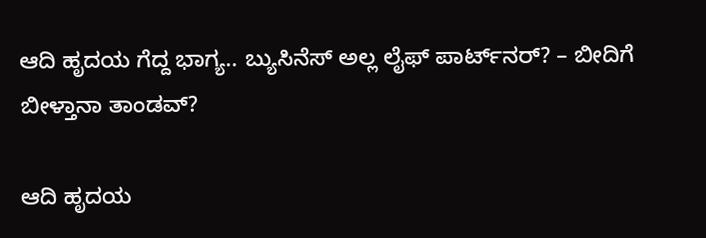ಆದಿ ಹೃದಯ ಗೆದ್ದ ಭಾಗ್ಯ.. ಬ್ಯುಸಿನೆಸ್‌ ಅಲ್ಲ ಲೈಫ್‌ ಪಾರ್ಟ್‌ನರ್‌? – ಬೀದಿಗೆ ಬೀಳ್ತಾನಾ ತಾಂಡವ್?

ಆದಿ ಹೃದಯ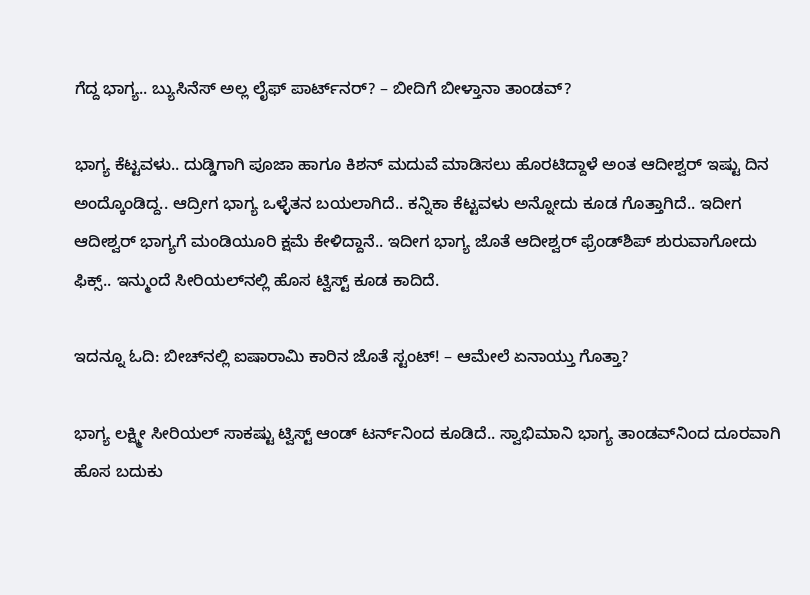ಗೆದ್ದ ಭಾಗ್ಯ.. ಬ್ಯುಸಿನೆಸ್‌ ಅಲ್ಲ ಲೈಫ್‌ ಪಾರ್ಟ್‌ನರ್‌? – ಬೀದಿಗೆ ಬೀಳ್ತಾನಾ ತಾಂಡವ್?

ಭಾಗ್ಯ ಕೆಟ್ಟವಳು.. ದುಡ್ಡಿಗಾಗಿ ಪೂಜಾ ಹಾಗೂ ಕಿಶನ್‌ ಮದುವೆ ಮಾಡಿಸಲು ಹೊರಟಿದ್ದಾಳೆ ಅಂತ ಆದೀಶ್ವರ್‌ ಇಷ್ಟು ದಿನ ಅಂದ್ಕೊಂಡಿದ್ದ.. ಆದ್ರೀಗ ಭಾಗ್ಯ ಒಳ್ಳೆತನ ಬಯಲಾಗಿದೆ.. ಕನ್ನಿಕಾ ಕೆಟ್ಟವಳು ಅನ್ನೋದು ಕೂಡ ಗೊತ್ತಾಗಿದೆ.. ಇದೀಗ ಆದೀಶ್ವರ್‌ ಭಾಗ್ಯಗೆ ಮಂಡಿಯೂರಿ ಕ್ಷಮೆ ಕೇಳಿದ್ದಾನೆ.. ಇದೀಗ ಭಾಗ್ಯ ಜೊತೆ ಆದೀಶ್ವರ್‌ ಫ್ರೆಂಡ್‌ಶಿಪ್‌ ಶುರುವಾಗೋದು ಫಿಕ್ಸ್.. ಇನ್ಮುಂದೆ ಸೀರಿಯಲ್‌ನಲ್ಲಿ ಹೊಸ ಟ್ವಿಸ್ಟ್‌ ಕೂಡ ಕಾದಿದೆ.

ಇದನ್ನೂ ಓದಿ: ಬೀಚ್‌ನಲ್ಲಿ ಐಷಾರಾಮಿ ಕಾರಿನ ಜೊತೆ ಸ್ಟಂಟ್‌! – ಆಮೇಲೆ ಏನಾಯ್ತು ಗೊತ್ತಾ?

ಭಾಗ್ಯ ಲಕ್ಷ್ಮೀ ಸೀರಿಯಲ್‌ ಸಾಕಷ್ಟು ಟ್ವಿಸ್ಟ್‌ ಆಂಡ್‌ ಟರ್ನ್‌ನಿಂದ ಕೂಡಿದೆ.. ಸ್ವಾಭಿಮಾನಿ ಭಾಗ್ಯ ತಾಂಡವ್‌ನಿಂದ ದೂರವಾಗಿ ಹೊಸ ಬದುಕು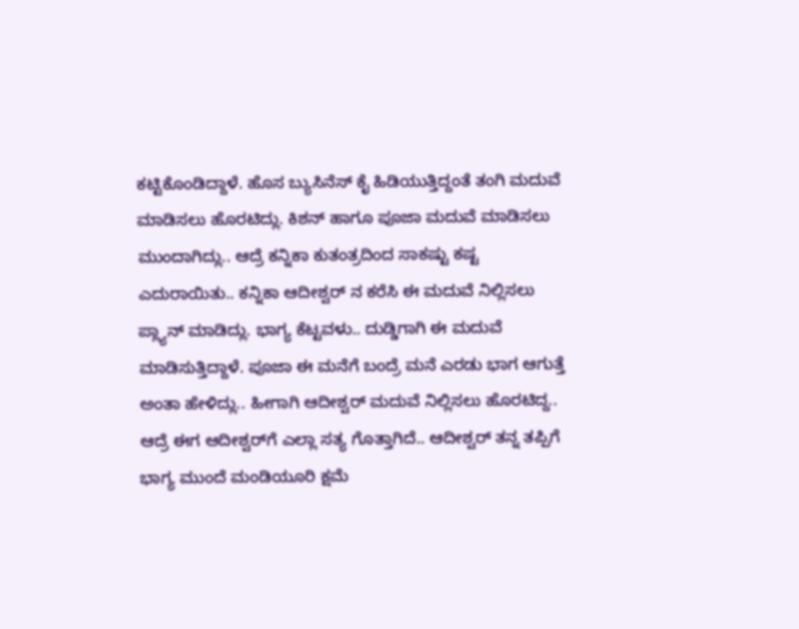ಕಟ್ಟಿಕೊಂಡಿದ್ದಾಳೆ. ಹೊಸ ಬ್ಯುಸಿನೆಸ್‌ ಕೈ ಹಿಡಿಯುತ್ತಿದ್ದಂತೆ ತಂಗಿ ಮದುವೆ ಮಾಡಿಸಲು ಹೊರಟಿದ್ಲು. ಕಿಶನ್‌ ಹಾಗೂ ಪೂಜಾ ಮದುವೆ ಮಾಡಿಸಲು ಮುಂದಾಗಿದ್ಲು.. ಆದ್ರೆ ಕನ್ನಿಕಾ ಕುತಂತ್ರದಿಂದ ಸಾಕಷ್ಟು ಕಷ್ಟ ಎದುರಾಯಿತು.. ಕನ್ನಿಕಾ ಆದೀಶ್ವರ್‌ ನ ಕರೆಸಿ ಈ ಮದುವೆ ನಿಲ್ಲಿಸಲು ಪ್ಲ್ಯಾನ್‌ ಮಾಡಿದ್ಲು. ಭಾಗ್ಯ ಕೆಟ್ಟವಳು.. ದುಡ್ಡಿಗಾಗಿ ಈ ಮದುವೆ ಮಾಡಿಸುತ್ತಿದ್ದಾಳೆ. ಪೂಜಾ ಈ ಮನೆಗೆ ಬಂದ್ರೆ ಮನೆ ಎರಡು ಭಾಗ ಆಗುತ್ತೆ ಅಂತಾ ಹೇಳಿದ್ಲು.. ಹೀಗಾಗಿ ಆದೀಶ್ವರ್‌ ಮದುವೆ ನಿಲ್ಲಿಸಲು ಹೊರಟಿದ್ದ.. ಆದ್ರೆ ಈಗ ಆದೀಶ್ವರ್‌ಗೆ ಎಲ್ಲಾ ಸತ್ಯ ಗೊತ್ತಾಗಿದೆ.. ಆದೀಶ್ವರ್‌ ತನ್ನ ತಪ್ಪಿಗೆ ಭಾಗ್ಯ ಮುಂದೆ ಮಂಡಿಯೂರಿ ಕ್ಷಮೆ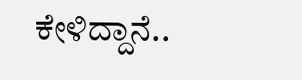ಕೇಳಿದ್ದಾನೆ..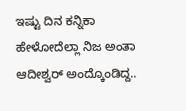ಇಷ್ಟು ದಿನ ಕನ್ನಿಕಾ ಹೇಳೋದೆಲ್ಲಾ ನಿಜ ಅಂತಾ ಆದೀಶ್ವರ್‌ ಅಂದ್ಕೊಂಡಿದ್ದ..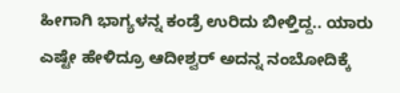ಹೀಗಾಗಿ ಭಾಗ್ಯಳನ್ನ ಕಂಡ್ರೆ ಉರಿದು ಬೀಳ್ತಿದ್ದ.. ಯಾರು ಎಷ್ಟೇ ಹೇಳಿದ್ರೂ ಆದೀಶ್ವರ್‌ ಅದನ್ನ ನಂಬೋದಿಕ್ಕೆ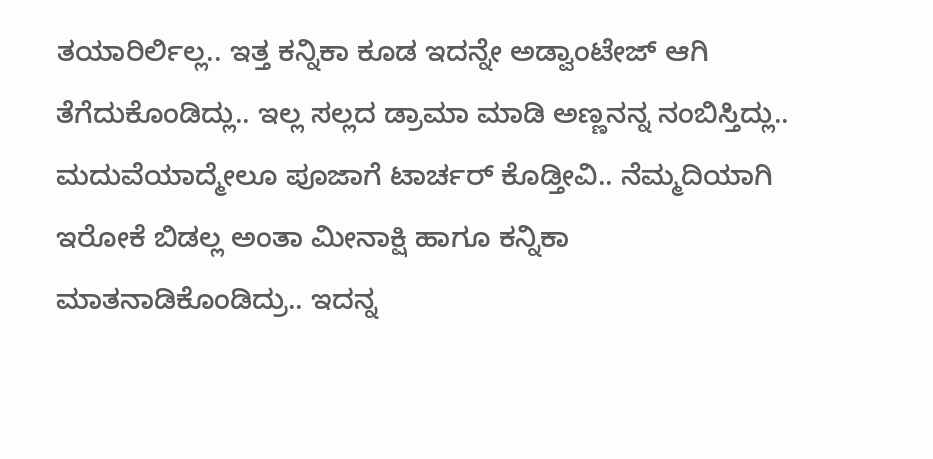ತಯಾರಿರ್ಲಿಲ್ಲ.. ಇತ್ತ ಕನ್ನಿಕಾ ಕೂಡ ಇದನ್ನೇ ಅಡ್ವಾಂಟೇಜ್‌ ಆಗಿ ತೆಗೆದುಕೊಂಡಿದ್ಲು.. ಇಲ್ಲ ಸಲ್ಲದ ಡ್ರಾಮಾ ಮಾಡಿ ಅಣ್ಣನನ್ನ ನಂಬಿಸ್ತಿದ್ಲು..  ಮದುವೆಯಾದ್ಮೇಲೂ ಪೂಜಾಗೆ ಟಾರ್ಚರ್‌ ಕೊಡ್ತೀವಿ.. ನೆಮ್ಮದಿಯಾಗಿ ಇರೋಕೆ ಬಿಡಲ್ಲ ಅಂತಾ ಮೀನಾಕ್ಷಿ ಹಾಗೂ ಕನ್ನಿಕಾ  ಮಾತನಾಡಿಕೊಂಡಿದ್ರು.. ಇದನ್ನ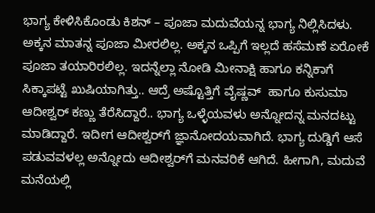ಭಾಗ್ಯ ಕೇಳಿಸಿಕೊಂಡು ಕಿಶನ್ – ಪೂಜಾ ಮದುವೆಯನ್ನ ಭಾಗ್ಯ ನಿಲ್ಲಿಸಿದಳು. ಅಕ್ಕನ ಮಾತನ್ನ ಪೂಜಾ ಮೀರಲಿಲ್ಲ. ಅಕ್ಕನ ಒಪ್ಪಿಗೆ ಇಲ್ಲದೆ ಹಸೆಮಣೆ ಏರೋಕೆ ಪೂಜಾ ತಯಾರಿರಲಿಲ್ಲ. ಇದನ್ನೆಲ್ಲಾ ನೋಡಿ ಮೀನಾಕ್ಷಿ ಹಾಗೂ ಕನ್ನಿಕಾಗೆ ಸಿಕ್ಕಾಪಟ್ಟೆ ಖುಷಿಯಾಗಿತ್ತು.. ಆದ್ರೆ ಅಷ್ಟೊತ್ತಿಗೆ ವೈಷ್ಣವ್‌  ಹಾಗೂ ಕುಸುಮಾ ಆದೀಶ್ವರ್‌ ಕಣ್ಣು ತೆರೆಸಿದ್ದಾರೆ.. ಭಾಗ್ಯ ಒಳ್ಳೆಯವಳು ಅನ್ನೋದನ್ನ ಮನದಟ್ಟು ಮಾಡಿದ್ದಾರೆ. ಇದೀಗ ಆದೀಶ್ವರ್‌ಗೆ ಜ್ಞಾನೋದಯವಾಗಿದೆ. ಭಾಗ್ಯ ದುಡ್ಡಿಗೆ ಆಸೆ ಪಡುವವಳಲ್ಲ ಅನ್ನೋದು ಆದೀಶ್ವರ್‌ಗೆ ಮನವರಿಕೆ ಆಗಿದೆ. ಹೀಗಾಗಿ, ಮದುವೆ ಮನೆಯಲ್ಲಿ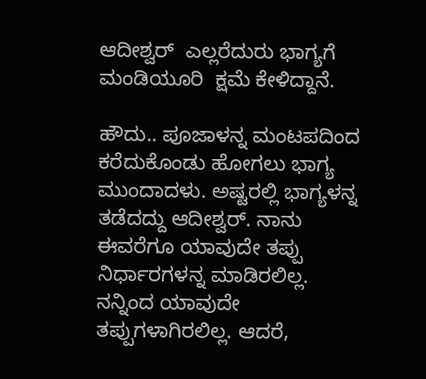ಆದೀಶ್ವರ್‌  ಎಲ್ಲರೆದುರು ಭಾಗ್ಯಗೆ ಮಂಡಿಯೂರಿ  ಕ್ಷಮೆ ಕೇಳಿದ್ದಾನೆ.

ಹೌದು.. ಪೂಜಾಳನ್ನ ಮಂಟಪದಿಂದ ಕರೆದುಕೊಂಡು ಹೋಗಲು ಭಾಗ್ಯ ಮುಂದಾದಳು. ಅಷ್ಟರಲ್ಲಿ ಭಾಗ್ಯಳನ್ನ ತಡೆದದ್ದು ಆದೀಶ್ವರ್. ನಾನು ಈವರೆಗೂ ಯಾವುದೇ ತಪ್ಪು ನಿರ್ಧಾರಗಳನ್ನ ಮಾಡಿರಲಿಲ್ಲ. ನನ್ನಿಂದ ಯಾವುದೇ ತಪ್ಪುಗಳಾಗಿರಲಿಲ್ಲ. ಆದರೆ,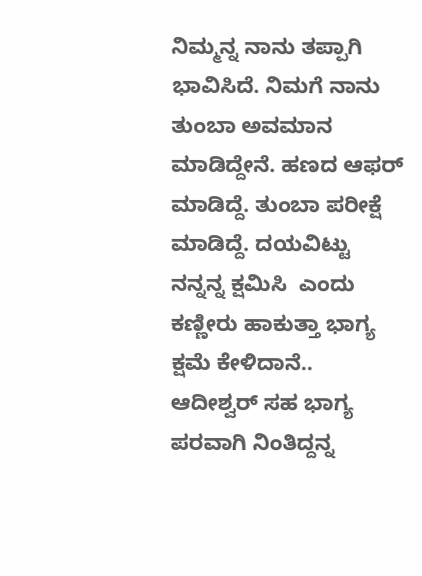ನಿಮ್ಮನ್ನ ನಾನು ತಪ್ಪಾಗಿ ಭಾವಿಸಿದೆ. ನಿಮಗೆ ನಾನು ತುಂಬಾ ಅವಮಾನ ಮಾಡಿದ್ದೇನೆ. ಹಣದ ಆಫರ್‌ ಮಾಡಿದ್ದೆ. ತುಂಬಾ ಪರೀಕ್ಷೆ ಮಾಡಿದ್ದೆ. ದಯವಿಟ್ಟು ನನ್ನನ್ನ ಕ್ಷಮಿಸಿ  ಎಂದು ಕಣ್ಣೀರು ಹಾಕುತ್ತಾ ಭಾಗ್ಯ  ಕ್ಷಮೆ ಕೇಳಿದಾನೆ.. ಆದೀಶ್ವರ್ ಸಹ ಭಾಗ್ಯ ಪರವಾಗಿ ನಿಂತಿದ್ದನ್ನ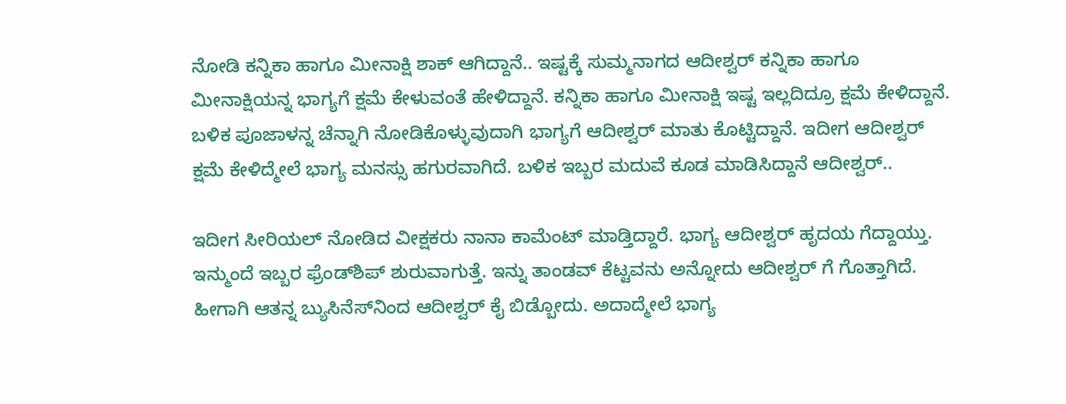ನೋಡಿ ಕನ್ನಿಕಾ ಹಾಗೂ ಮೀನಾಕ್ಷಿ ಶಾಕ್‌ ಆಗಿದ್ದಾನೆ.. ಇಷ್ಟಕ್ಕೆ ಸುಮ್ಮನಾಗದ ಆದೀಶ್ವರ್‌ ಕನ್ನಿಕಾ ಹಾಗೂ ಮೀನಾಕ್ಷಿಯನ್ನ ಭಾಗ್ಯಗೆ ಕ್ಷಮೆ ಕೇಳುವಂತೆ ಹೇಳಿದ್ದಾನೆ. ಕನ್ನಿಕಾ ಹಾಗೂ ಮೀನಾಕ್ಷಿ ಇಷ್ಟ ಇಲ್ಲದಿದ್ರೂ ಕ್ಷಮೆ ಕೇಳಿದ್ದಾನೆ. ಬಳಿಕ ಪೂಜಾಳನ್ನ ಚೆನ್ನಾಗಿ ನೋಡಿಕೊಳ್ಳುವುದಾಗಿ ಭಾಗ್ಯಗೆ ಆದೀಶ್ವರ್ ಮಾತು ಕೊಟ್ಟಿದ್ದಾನೆ. ಇದೀಗ ಆದೀಶ್ವರ್ ಕ್ಷಮೆ ಕೇಳಿದ್ಮೇಲೆ ಭಾಗ್ಯ ಮನಸ್ಸು ಹಗುರವಾಗಿದೆ. ಬಳಿಕ ಇಬ್ಬರ ಮದುವೆ ಕೂಡ ಮಾಡಿಸಿದ್ದಾನೆ ಆದೀಶ್ವರ್..

ಇದೀಗ ಸೀರಿಯಲ್‌ ನೋಡಿದ ವೀಕ್ಷಕರು ನಾನಾ ಕಾಮೆಂಟ್‌ ಮಾಡ್ತಿದ್ದಾರೆ. ಭಾಗ್ಯ ಆದೀಶ್ವರ್‌ ಹೃದಯ ಗೆದ್ದಾಯ್ತು. ಇನ್ಮುಂದೆ ಇಬ್ಬರ ಫ್ರೆಂಡ್‌ಶಿಪ್‌ ಶುರುವಾಗುತ್ತೆ. ಇನ್ನು ತಾಂಡವ್‌ ಕೆಟ್ಟವನು ಅನ್ನೋದು ಆದೀಶ್ವರ್‌ ಗೆ ಗೊತ್ತಾಗಿದೆ. ಹೀಗಾಗಿ ಆತನ್ನ ಬ್ಯುಸಿನೆಸ್‌ನಿಂದ ಆದೀಶ್ವರ್‌ ಕೈ ಬಿಡ್ಬೋದು. ಅದಾದ್ಮೇಲೆ ಭಾಗ್ಯ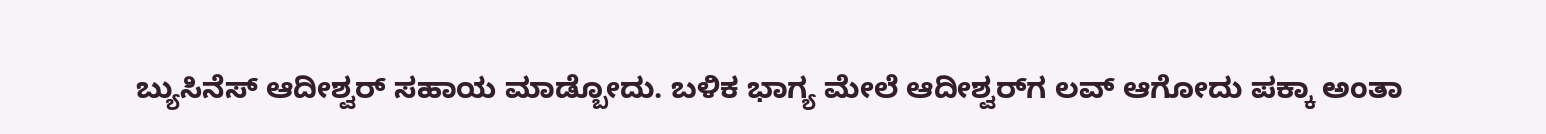ಬ್ಯುಸಿನೆಸ್‌ ಆದೀಶ್ವರ್‌ ಸಹಾಯ ಮಾಡ್ಬೋದು. ಬಳಿಕ ಭಾಗ್ಯ ಮೇಲೆ ಆದೀಶ್ವರ್‌ಗ ಲವ್‌ ಆಗೋದು ಪಕ್ಕಾ ಅಂತಾ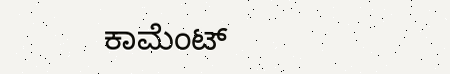ಕಾಮೆಂಟ್‌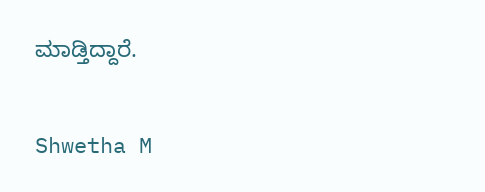ಮಾಡ್ತಿದ್ದಾರೆ.

Shwetha M